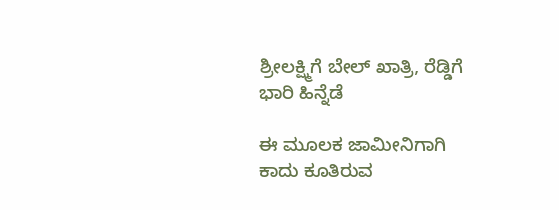ಶ್ರೀಲಕ್ಷ್ಮಿಗೆ ಬೇಲ್ ಖಾತ್ರಿ, ರೆಡ್ಡಿಗೆ ಭಾರಿ ಹಿನ್ನೆಡೆ

ಈ ಮೂಲಕ ಜಾಮೀನಿಗಾಗಿ ಕಾದು ಕೂತಿರುವ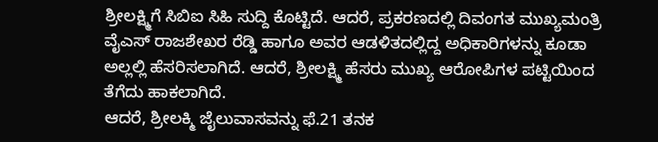ಶ್ರೀಲಕ್ಷ್ಮಿಗೆ ಸಿಬಿಐ ಸಿಹಿ ಸುದ್ದಿ ಕೊಟ್ಟಿದೆ. ಆದರೆ, ಪ್ರಕರಣದಲ್ಲಿ ದಿವಂಗತ ಮುಖ್ಯಮಂತ್ರಿ ವೈಎಸ್ ರಾಜಶೇಖರ ರೆಡ್ಡಿ ಹಾಗೂ ಅವರ ಆಡಳಿತದಲ್ಲಿದ್ದ ಅಧಿಕಾರಿಗಳನ್ನು ಕೂಡಾ ಅಲ್ಲಲ್ಲಿ ಹೆಸರಿಸಲಾಗಿದೆ. ಆದರೆ, ಶ್ರೀಲಕ್ಷ್ಮಿ ಹೆಸರು ಮುಖ್ಯ ಆರೋಪಿಗಳ ಪಟ್ಟಿಯಿಂದ ತೆಗೆದು ಹಾಕಲಾಗಿದೆ.
ಆದರೆ, ಶ್ರೀಲಕ್ಮಿ ಜೈಲುವಾಸವನ್ನು ಫೆ.21 ತನಕ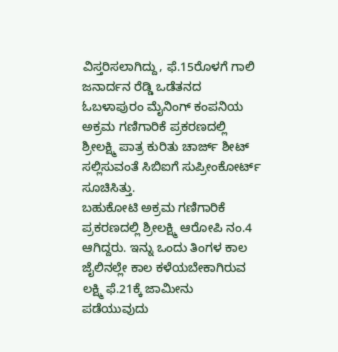ವಿಸ್ತರಿಸಲಾಗಿದ್ದು, ಫೆ.15ರೊಳಗೆ ಗಾಲಿ ಜನಾರ್ದನ ರೆಡ್ಡಿ ಒಡೆತನದ ಓಬಳಾಪುರಂ ಮೈನಿಂಗ್ ಕಂಪನಿಯ ಅಕ್ರಮ ಗಣಿಗಾರಿಕೆ ಪ್ರಕರಣದಲ್ಲಿ ಶ್ರೀಲಕ್ಷ್ಮಿ ಪಾತ್ರ ಕುರಿತು ಚಾರ್ಜ್ ಶೀಟ್ ಸಲ್ಲಿಸುವಂತೆ ಸಿಬಿಐಗೆ ಸುಪ್ರೀಂಕೋರ್ಟ್ ಸೂಚಿಸಿತ್ತು.
ಬಹುಕೋಟಿ ಅಕ್ರಮ ಗಣಿಗಾರಿಕೆ ಪ್ರಕರಣದಲ್ಲಿ ಶ್ರೀಲಕ್ಷ್ಮಿ ಆರೋಪಿ ನಂ.4 ಆಗಿದ್ದರು. ಇನ್ನು ಒಂದು ತಿಂಗಳ ಕಾಲ ಜೈಲಿನಲ್ಲೇ ಕಾಲ ಕಳೆಯಬೇಕಾಗಿರುವ ಲಕ್ಷ್ಮಿ ಫೆ.21ಕ್ಕೆ ಜಾಮೀನು ಪಡೆಯುವುದು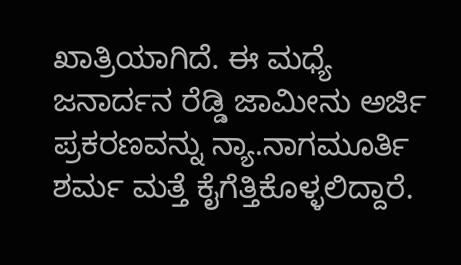ಖಾತ್ರಿಯಾಗಿದೆ. ಈ ಮಧ್ಯೆ ಜನಾರ್ದನ ರೆಡ್ಡಿ ಜಾಮೀನು ಅರ್ಜಿ ಪ್ರಕರಣವನ್ನು ನ್ಯಾ.ನಾಗಮೂರ್ತಿ ಶರ್ಮ ಮತ್ತೆ ಕೈಗೆತ್ತಿಕೊಳ್ಳಲಿದ್ದಾರೆ.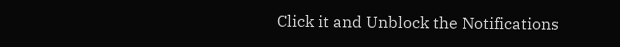Click it and Unblock the Notifications